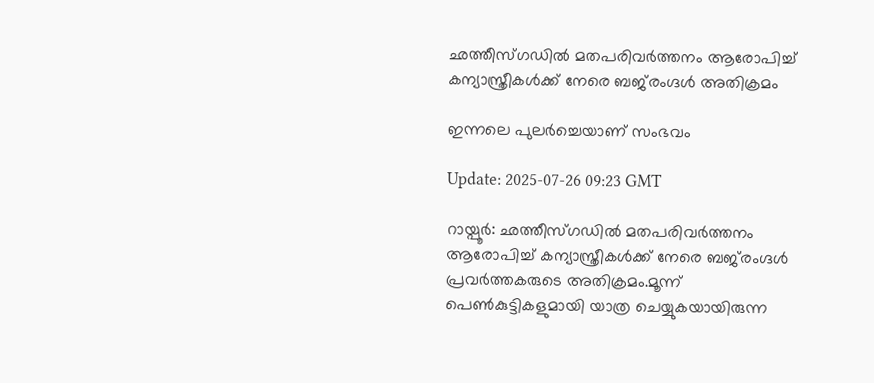ഛത്തീസ്ഗഡിൽ മതപരിവര്‍ത്തനം ആരോപിച്ച് കന്യാസ്ത്രീകൾക്ക് നേരെ ബജ്‍രംഗ്ദൾ അതിക്രമം

ഇന്നലെ പുലർച്ചെയാണ് സംഭവം

Update: 2025-07-26 09:23 GMT

റായ്പൂര്‍: ഛത്തീസ്ഗഡിൽ മതപരിവര്‍ത്തനം ആരോപിച്ച് കന്യാസ്ത്രീകൾക്ക് നേരെ ബജ്‍രംഗ്ദൾ പ്രവര്‍ത്തകരുടെ അതിക്രമം.മൂന്ന് പെണ്‍കുട്ടികളുമായി യാത്ര ചെയ്യുകയായിരുന്ന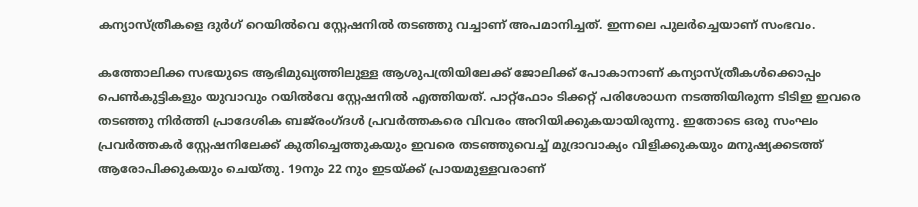കന്യാസ്ത്രീകളെ ദുര്‍ഗ് റെയില്‍വെ സ്റ്റേഷനില്‍ തടഞ്ഞു വച്ചാണ് അപമാനിച്ചത്. ഇന്നലെ പുലർച്ചെയാണ് സംഭവം.

കത്തോലിക്ക സഭയുടെ ആഭിമുഖ്യത്തിലുള്ള ആശുപത്രിയിലേക്ക് ജോലിക്ക് പോകാനാണ് കന്യാസ്ത്രീകള്‍ക്കൊപ്പം പെണ്‍കുട്ടികളും യുവാവും റയില്‍വേ സ്റ്റേഷനില്‍ എത്തിയത്. പാറ്റ്‌ഫോം ടിക്കറ്റ് പരിശോധന നടത്തിയിരുന്ന ടിടിഇ ഇവരെ തടഞ്ഞു നിര്‍ത്തി പ്രാദേശിക ബജ്‍രംഗ്ദൾ പ്രവര്‍ത്തകരെ വിവരം അറിയിക്കുകയായിരുന്നു. ഇതോടെ ഒരു സംഘം പ്രവര്‍ത്തകര്‍ സ്റ്റേഷനിലേക്ക് കുതിച്ചെത്തുകയും ഇവരെ തടഞ്ഞുവെച്ച് മുദ്രാവാക്യം വിളിക്കുകയും മനുഷ്യക്കടത്ത് ആരോപിക്കുകയും ചെയ്തു. 19നും 22 നും ഇടയ്ക്ക് പ്രായമുള്ളവരാണ്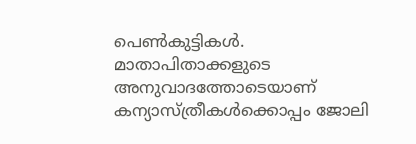പെണ്‍കുട്ടികള്‍. മാതാപിതാക്കളുടെ അനുവാദത്തോടെയാണ് കന്യാസ്ത്രീകള്‍ക്കൊപ്പം ജോലി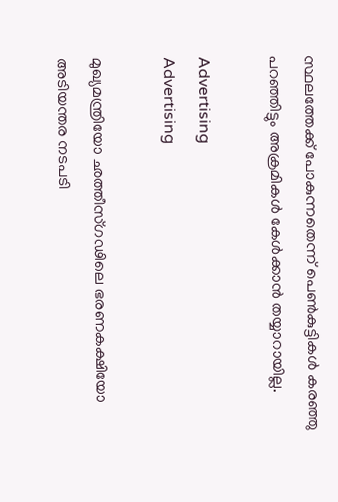സ്ഥലത്തേക്ക് പോകുന്നതെന്ന് പെണ്‍കുട്ടികള്‍ കരഞ്ഞു പറഞ്ഞിട്ടും അക്രമികൾ കേള്‍ക്കാന്‍ തയ്യാറായില്ല.

Advertising
Advertising

മുഖ്യമന്ത്രിയോ ഛത്തീസ്ഗഢിലെ ഭരണകക്ഷിയോ അടിയന്തര നടപടി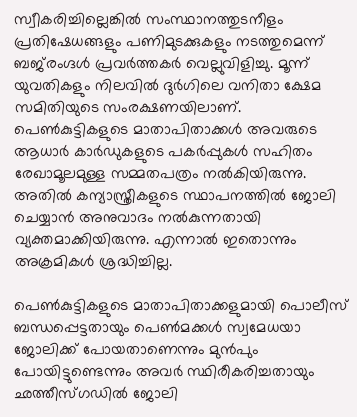സ്വീകരിച്ചില്ലെങ്കിൽ സംസ്ഥാനത്തുടനീളം പ്രതിഷേധങ്ങളും പണിമുടക്കുകളും നടത്തുമെന്ന് ബജ്‍രംഗ്ദൾ പ്രവര്‍ത്തകര്‍ വെല്ലുവിളിച്ചു. മൂന്ന് യുവതികളും നിലവിൽ ദുർഗിലെ വനിതാ ക്ഷേമ സമിതിയുടെ സംരക്ഷണയിലാണ്. പെൺകുട്ടികളുടെ മാതാപിതാക്കൾ അവരുടെ ആധാർ കാർഡുകളുടെ പകർപ്പുകൾ സഹിതം രേഖാമൂലമുള്ള സമ്മതപത്രം നൽകിയിരുന്നു. അതിൽ കന്യാസ്ത്രീകളുടെ സ്ഥാപനത്തിൽ ജോലി ചെയ്യാൻ അനുവാദം നൽകുന്നതായി വ്യക്തമാക്കിയിരുന്നു. എന്നാൽ ഇതൊന്നും അക്രമികൾ ശ്രദ്ധിച്ചില്ല.

പെൺകുട്ടികളുടെ മാതാപിതാക്കളുമായി പൊലീസ് ബന്ധപ്പെട്ടതായും പെൺമക്കൾ സ്വമേധയാ ജോലിക്ക് പോയതാണെന്നും മുൻപും പോയിട്ടുണ്ടെന്നും അവർ സ്ഥിരീകരിച്ചതായും ഛത്തീസ്ഗഡിൽ ജോലി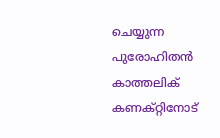ചെയ്യുന്ന പുരോഹിതൻ കാത്തലിക് കണക്റ്റിനോട്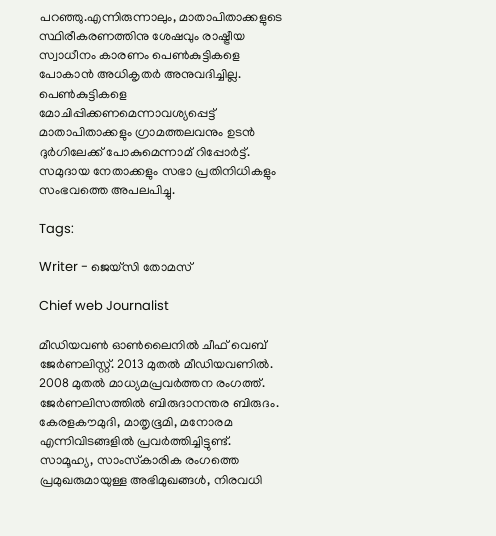പറഞ്ഞു.എന്നിരുന്നാലും, മാതാപിതാക്കളുടെ സ്ഥിരീകരണത്തിനു ശേഷവും രാഷ്ട്രീയ സ്വാധീനം കാരണം പെൺകുട്ടികളെ പോകാൻ അധികൃതർ അനുവദിച്ചില്ല. പെൺകുട്ടികളെ മോചിപ്പിക്കണമെന്നാവശ്യപ്പെട്ട് മാതാപിതാക്കളും ഗ്രാമത്തലവനും ഉടൻ ദുര്‍ഗിലേക്ക് പോകുമെന്നാമ് റിപ്പോര്‍ട്ട്. സമുദായ നേതാക്കളും സഭാ പ്രതിനിധികളും സംഭവത്തെ അപലപിച്ചു.

Tags:

Writer - ജെയ്സി തോമസ്

Chief web Journalist

മീഡിയവൺ ഓൺലൈനിൽ ചീഫ് വെബ് ജേർണലിസ്റ്റ്. 2013 മുതൽ മീഡിയവണിൽ. 2008 മുതൽ മാധ്യമപ്രവർത്തന രംഗത്ത്. ജേർണലിസത്തിൽ ബിരുദാനന്തര ബിരുദം. കേരളകൗമുദി, മാതൃഭൂമി, മനോരമ എന്നിവിടങ്ങളിൽ പ്രവർത്തിച്ചിട്ടുണ്ട്. സാമൂഹ്യ, സാംസ്‌കാരിക രംഗത്തെ പ്രമുഖരുമായുള്ള അഭിമുഖങ്ങൾ, നിരവധി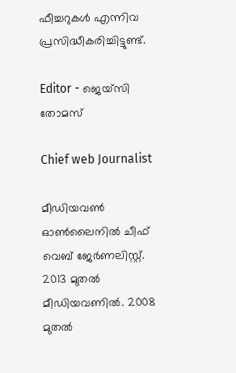ഫീച്ചറുകൾ എന്നിവ പ്രസിദ്ധീകരിച്ചിട്ടുണ്ട്.

Editor - ജെയ്സി തോമസ്

Chief web Journalist

മീഡിയവൺ ഓൺലൈനിൽ ചീഫ് വെബ് ജേർണലിസ്റ്റ്. 2013 മുതൽ മീഡിയവണിൽ. 2008 മുതൽ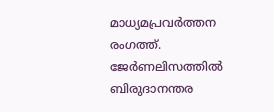മാധ്യമപ്രവർത്തന രംഗത്ത്. ജേർണലിസത്തിൽ ബിരുദാനന്തര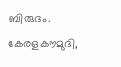ബിരുദം. കേരളകൗമുദി,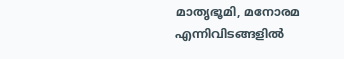മാതൃഭൂമി, മനോരമ എന്നിവിടങ്ങളിൽ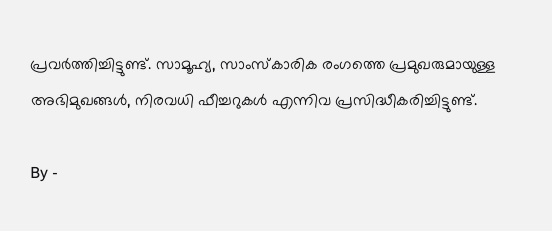പ്രവർത്തിച്ചിട്ടുണ്ട്. സാമൂഹ്യ, സാംസ്‌കാരിക രംഗത്തെ പ്രമുഖരുമായുള്ള അഭിമുഖങ്ങൾ, നിരവധി ഫീച്ചറുകൾ എന്നിവ പ്രസിദ്ധീകരിച്ചിട്ടുണ്ട്.

By -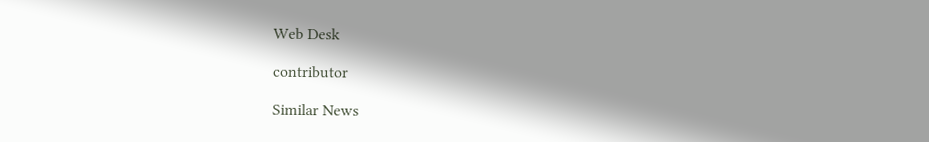Web Desk

contributor

Similar News